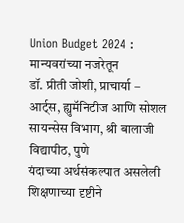Union Budget 2024 : मान्यवरांच्या नजरेतून
डॉ. प्रीती जोशी, प्राचार्या – आर्ट्स, ह्युमॅनिटीज आणि सोशल सायन्सेस विभाग, श्री बालाजी विद्यापीठ, पुणे
यंदाच्या अर्थसंकल्पात असलेली शिक्षणाच्या दृष्टीने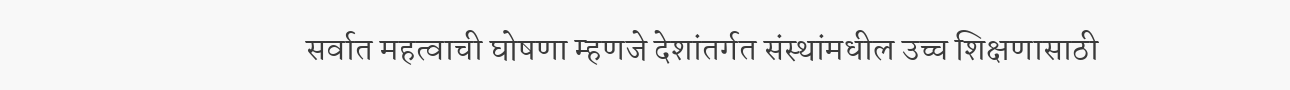सर्वात महत्वाची घोषणा म्हणजे देशांतर्गत संस्थांमधील उच्च शिक्षणासाठी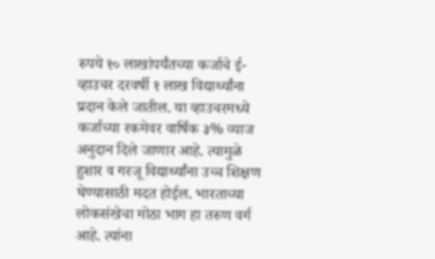रुपये १० लाखांपर्यंतच्या कर्जाचे ई-व्हाउचर दरवर्षी १ लाख विद्यार्थ्यांना प्रदान केले जातील. या व्हाउचरमध्ये कर्जाच्या रकमेवर वार्षिक ३% व्याज अनुदान दिले जाणार आहे. त्यामुळे हुशार व गरजू विद्यार्थ्यांना उच्च शिक्षण घेण्यासाठी मदत होईल. भारताच्या लोकसंखेचा मोठा भाग हा तरुण वर्ग आहे. त्यांना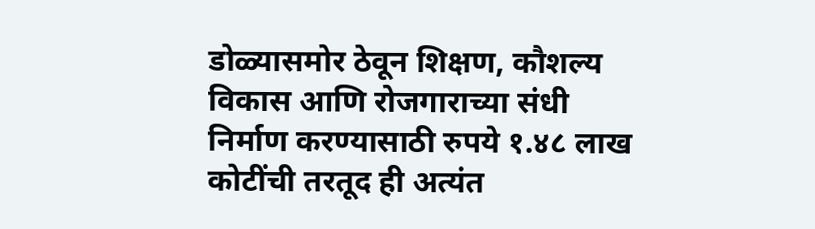डोळ्यासमोर ठेवून शिक्षण, कौशल्य विकास आणि रोजगाराच्या संधी निर्माण करण्यासाठी रुपये १.४८ लाख कोटींची तरतूद ही अत्यंत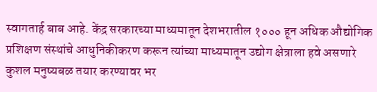स्वागतार्ह बाब आहे. केंद्र सरकारच्या माध्यमातून देशभरातील १००० हून अधिक औद्योगिक प्रशिक्षण संस्थांचे आधुनिकीकरण करून त्यांच्या माध्यमातून उद्योग क्षेत्राला हवे असणारे कुशल मनुष्यबळ तयार करण्यावर भर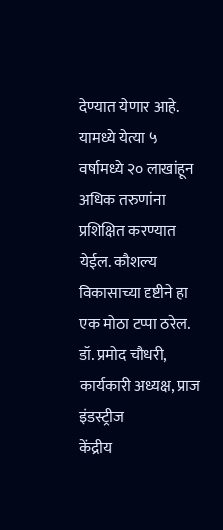देण्यात येणार आहे. यामध्ये येत्या ५ वर्षामध्ये २० लाखांहून अधिक तरुणांना प्रशिक्षित करण्यात येईल. कौशल्य विकासाच्या दृष्टीने हा एक मोठा टप्पा ठरेल.
डॉ. प्रमोद चौधरी, कार्यकारी अध्यक्ष, प्राज इंडस्ट्रीज
केंद्रीय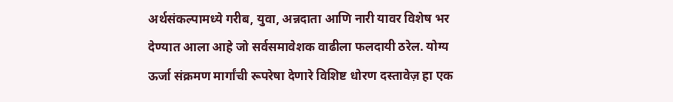अर्थसंकल्पामध्ये गरीब, युवा, अन्नदाता आणि नारी यावर विशेष भर देण्यात आला आहे जो सर्वसमावेशक वाढीला फलदायी ठरेल. योग्य ऊर्जा संक्रमण मार्गांची रूपरेषा देणारे विशिष्ट धोरण दस्तावेज़ हा एक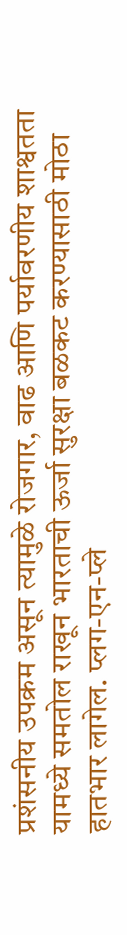प्रशंसनीय उपक्रम असून त्यामुळे रोजगार, वाढ आणि पर्यावरणीय शाश्वतता यामध्ये समतोल राखून भारताची ऊर्जा सुरक्षा बळकट करण्यासाठी मोठा हातभार लागेल. प्लग-एन-प्ले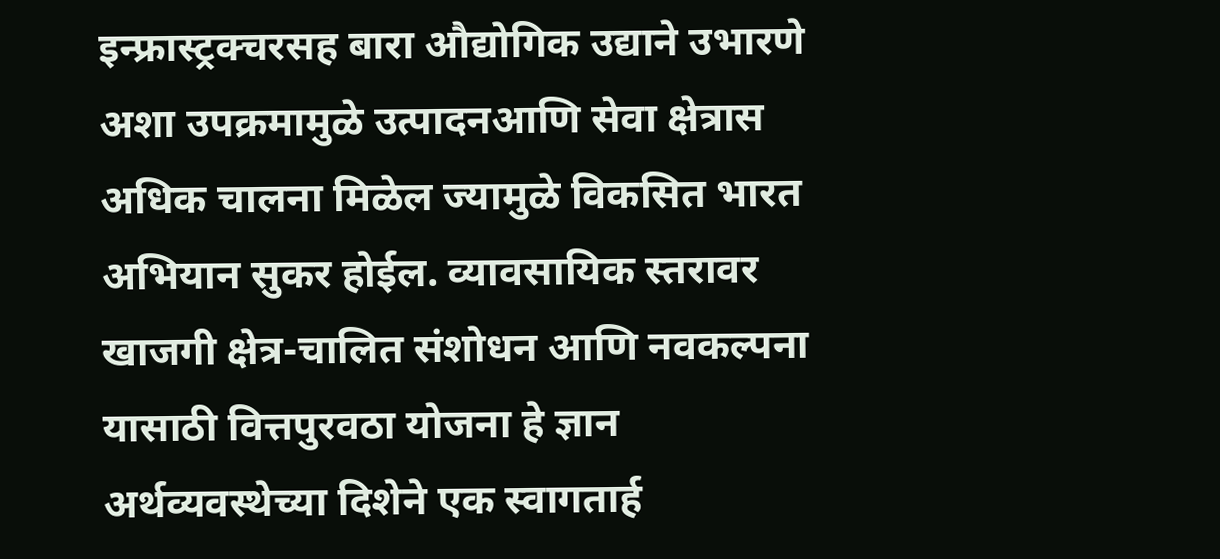इन्फ्रास्ट्रक्चरसह बारा औद्योगिक उद्याने उभारणे अशा उपक्रमामुळे उत्पादनआणि सेवा क्षेत्रास अधिक चालना मिळेल ज्यामुळे विकसित भारत अभियान सुकर होईल. व्यावसायिक स्तरावर खाजगी क्षेत्र-चालित संशोधन आणि नवकल्पना यासाठी वित्तपुरवठा योजना हे ज्ञान अर्थव्यवस्थेच्या दिशेने एक स्वागतार्ह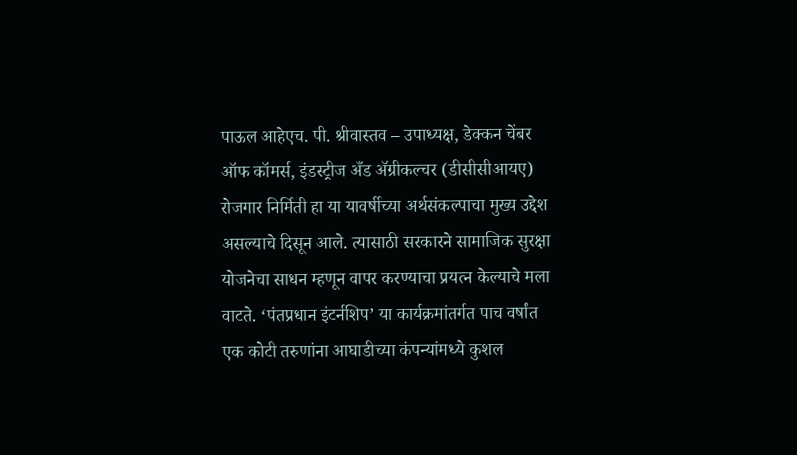पाऊल आहेएच. पी. श्रीवास्तव – उपाध्यक्ष, डेक्कन चेंबर ऑफ कॉमर्स, इंडस्ट्रीज अँड ॲग्रीकल्चर (डीसीसीआयए)
रोजगार निर्मिती हा या यावर्षीच्या अर्थसंकल्पाचा मुख्य उद्देश असल्याचे दिसून आले. त्यासाठी सरकारने सामाजिक सुरक्षा योजनेचा साधन म्हणून वापर करण्याचा प्रयत्न केल्याचे मला वाटते. ‘पंतप्रधान इंटर्नशिप’ या कार्यक्रमांतर्गत पाच वर्षांत एक कोटी तरुणांना आघाडीच्या कंपन्यांमध्ये कुशल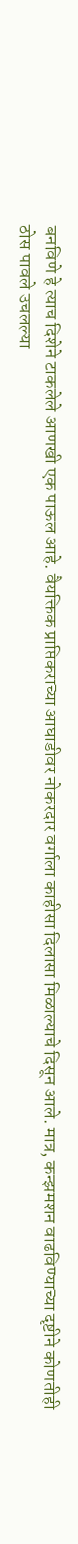बनविणे हे त्याच दिशेने टाकलेले आणखी एक पाऊल आहे. वैयक्तिक प्राप्तिकराच्या आघाडीवर नोकरदार वर्गाला काहीसा दिलासा मिळाल्याचे दिसून आले. मात्र, कन्झमशन वाढविण्याच्या दृष्टीने कोणतीही ठोस पावले उचलल्या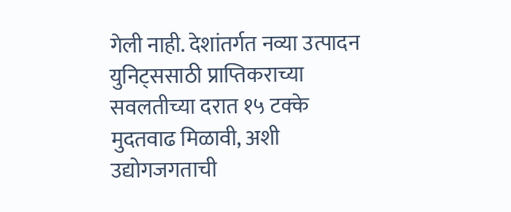गेली नाही. देशांतर्गत नव्या उत्पादन युनिट्ससाठी प्राप्तिकराच्या सवलतीच्या दरात १५ टक्के मुदतवाढ मिळावी, अशी उद्योगजगताची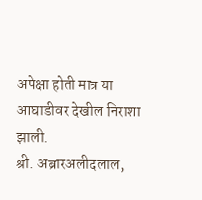अपेक्षा होती मात्र या आघाडीवर देखील निराशा झाली.
श्री. अब्रारअलीदलाल,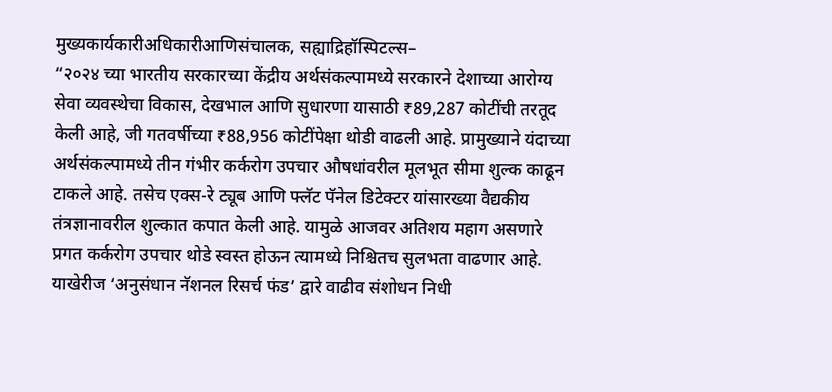मुख्यकार्यकारीअधिकारीआणिसंचालक, सह्याद्रिहॉस्पिटल्स–
“२०२४ च्या भारतीय सरकारच्या केंद्रीय अर्थसंकल्पामध्ये सरकारने देशाच्या आरोग्य सेवा व्यवस्थेचा विकास, देखभाल आणि सुधारणा यासाठी ₹89,287 कोटींची तरतूद केली आहे, जी गतवर्षीच्या ₹88,956 कोटींपेक्षा थोडी वाढली आहे. प्रामुख्याने यंदाच्या अर्थसंकल्पामध्ये तीन गंभीर कर्करोग उपचार औषधांवरील मूलभूत सीमा शुल्क काढून टाकले आहे. तसेच एक्स-रे ट्यूब आणि फ्लॅट पॅनेल डिटेक्टर यांसारख्या वैद्यकीय तंत्रज्ञानावरील शुल्कात कपात केली आहे. यामुळे आजवर अतिशय महाग असणारे प्रगत कर्करोग उपचार थोडे स्वस्त होऊन त्यामध्ये निश्चितच सुलभता वाढणार आहे. याखेरीज ‘अनुसंधान नॅशनल रिसर्च फंड’ द्वारे वाढीव संशोधन निधी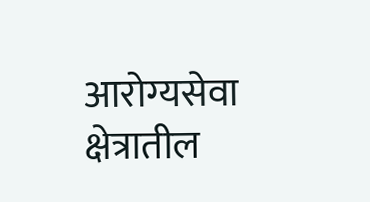आरोग्यसेवा क्षेत्रातील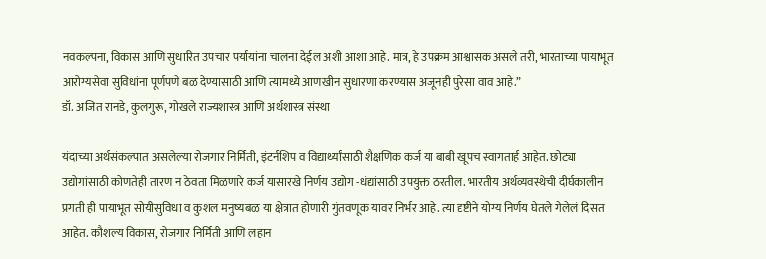नवकल्पना, विकास आणि सुधारित उपचार पर्यायांना चालना देईल अशी आशा आहे. मात्र, हे उपक्रम आश्वासक असले तरी, भारताच्या पायाभूत आरोग्यसेवा सुविधांना पूर्णपणे बळ देण्यासाठी आणि त्यामध्ये आणखीन सुधारणा करण्यास अजूनही पुरेसा वाव आहे.”
डॉ. अजित रानडे, कुलगुरू, गोखले राज्यशास्त्र आणि अर्थशास्त्र संस्था

यंदाच्या अर्थसंकल्पात असलेल्या रोजगार निर्मिती, इंटर्नशिप व विद्यार्थ्यांसाठी शैक्षणिक कर्ज या बाबी खूपच स्वागतार्ह आहेत. छोट्या उद्योगांसाठी कोणतेही तारण न ठेवता मिळणारे कर्ज यासारखे निर्णय उद्योग -धंद्यांसाठी उपयुक्त ठरतील. भारतीय अर्थव्यवस्थेची दीर्घकालीन प्रगती ही पायाभूत सोयीसुविधा व कुशल मनुष्यबळ या क्षेत्रात होणारी गुंतवणूक यावर निर्भर आहे. त्या दृष्टीने योग्य निर्णय घेतले गेलेलं दिसत आहेत. कौशल्य विकास, रोजगार निर्मिती आणि लहान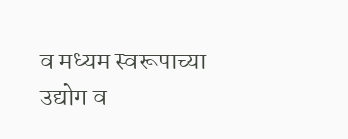व मध्यम स्वरूपाच्या उद्योग व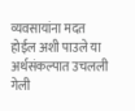व्यवसायांना मदत होईल अशी पाउले या अर्थसंकल्पात उचलली गेली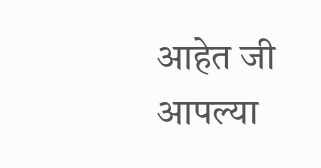आहेत जी आपल्या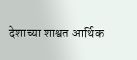देशाच्या शाश्वत आर्थिक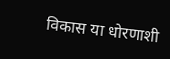विकास या धोरणाशी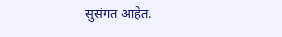सुसंगत आहेत.